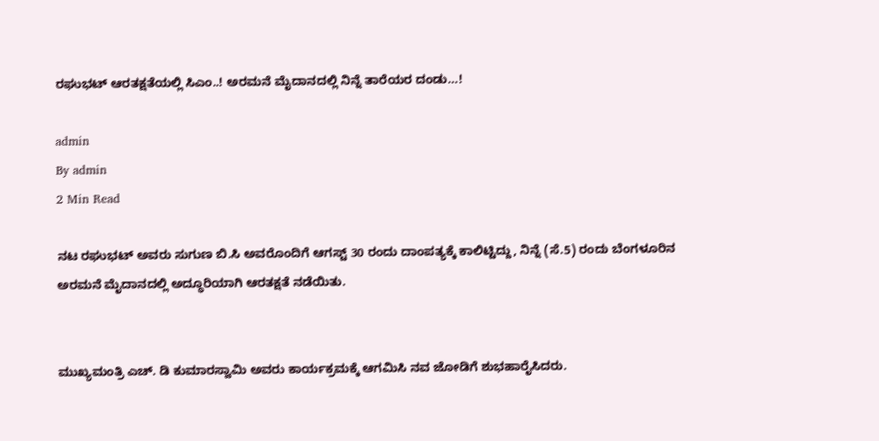ರಘುಭಟ್ ಆರತಕ್ಷತೆಯಲ್ಲಿ ಸಿಎಂ..! ಅರಮನೆ ಮೈದಾನದಲ್ಲಿ ನಿನ್ನೆ ತಾರೆಯರ ದಂಡು…!

admin
By admin
2 Min Read

ನಟ ರಘುಭಟ್ ಅವರು ಸುಗುಣ ಬಿ.ಸಿ ಅವರೊಂದಿಗೆ ಆಗಸ್ಟ್ 30 ರಂದು ದಾಂಪತ್ಯಕ್ಕೆ ಕಾಲಿಟ್ಟಿದ್ದು, ನಿನ್ನೆ (ಸೆ.5) ರಂದು ಬೆಂಗಳೂರಿನ ಅರಮನೆ ಮೈದಾನದಲ್ಲಿ ಅದ್ಧೂರಿಯಾಗಿ ಆರತಕ್ಷತೆ ನಡೆಯಿತು‌.


ಮುಖ್ಯಮಂತ್ರಿ ಎಚ್. ಡಿ ಕುಮಾರಸ್ವಾಮಿ ಅವರು ಕಾರ್ಯಕ್ರಮಕ್ಕೆ ಆಗಮಿಸಿ ನವ ಜೋಡಿಗೆ ಶುಭಹಾರೈಸಿದರು.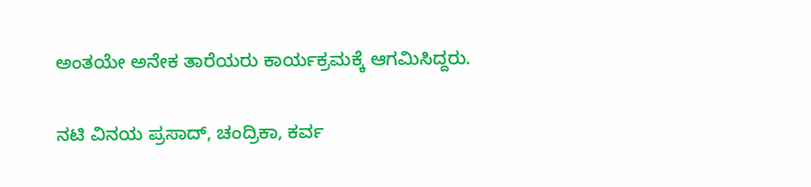ಅಂತಯೇ ಅನೇಕ ತಾರೆಯರು ಕಾರ್ಯಕ್ರಮಕ್ಕೆ ಆಗಮಿಸಿದ್ದರು.


ನಟಿ ವಿನಯ ಪ್ರಸಾದ್, ಚಂದ್ರಿಕಾ, ಕರ್ವ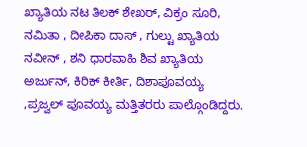ಖ್ಯಾತಿಯ ನಟ ತಿಲಕ್ ಶೇಖರ್, ವಿಕ್ರಂ ಸೂರಿ, ನಮಿತಾ , ದೀಪಿಕಾ ದಾಸ್ , ಗುಲ್ಟು ಖ್ಯಾತಿಯ ನವೀನ್ , ಶನಿ ಧಾರವಾಹಿ ಶಿವ ಖ್ಯಾತಿಯ‌ ಅರ್ಜುನ್, ಕಿರಿಕ್ ಕೀರ್ತಿ, ದಿಶಾಪೂವಯ್ಯ ,ಪ್ರಜ್ವಲ್ ಪೂವಯ್ಯ ಮತ್ತಿತರರು ಪಾಲ್ಗೊಂಡಿದ್ದರು.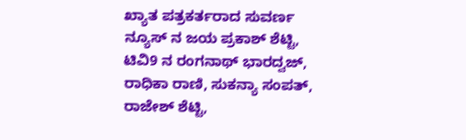ಖ್ಯಾತ ಪತ್ರಕರ್ತರಾದ ಸುವರ್ಣ ನ್ಯೂಸ್ ನ ಜಯ ಪ್ರಕಾಶ್ ಶೆಟ್ಟಿ, ಟಿವಿ9 ನ ರಂಗನಾಥ್ ಭಾರದ್ವಜ್, ರಾಧಿಕಾ ರಾಣಿ, ಸುಕನ್ಯಾ ಸಂಪತ್, ರಾಜೇಶ್ ಶೆಟ್ಟಿ,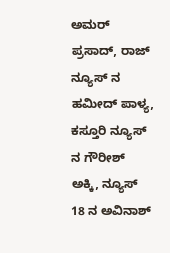ಅಮರ್ ಪ್ರಸಾದ್, ರಾಜ್ ನ್ಯೂಸ್ ನ ಹಮೀದ್ ಪಾಳ್ಯ, ಕಸ್ತೂರಿ ನ್ಯೂಸ್ ನ ಗೌರೀಶ್ ಅಕ್ಕಿ, ನ್ಯೂಸ್ 18 ನ ಅವಿನಾಶ್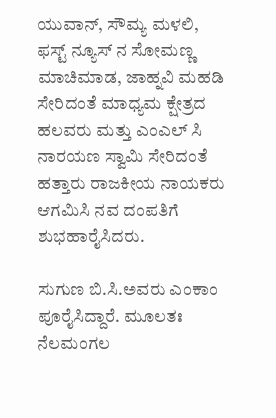ಯುವಾನ್, ಸೌಮ್ಯ ಮಳಲಿ, ಫಸ್ಟ್ ನ್ಯೂಸ್‌ ನ ಸೋಮಣ್ಣ ಮಾಚಿಮಾಡ, ಜಾಹ್ನವಿ ಮಹಡಿ ಸೇರಿದಂತೆ ಮಾಧ್ಯಮ ಕ್ಷೇತ್ರದ ಹಲವರು ಮತ್ತು ಎಂಎಲ್ ಸಿ ನಾರಯಣ ಸ್ವಾಮಿ ಸೇರಿದಂತೆ ಹತ್ತಾರು ರಾಜಕೀಯ ನಾಯಕರು ಆಗಮಿಸಿ ನವ ದಂಪತಿಗೆ ಶುಭಹಾರೈಸಿದರು.

ಸುಗುಣ ಬಿ.ಸಿ.ಅವರು ಎಂಕಾಂ ಪೂರೈಸಿದ್ದಾರೆ. ಮೂಲತಃ ನೆಲಮಂಗಲ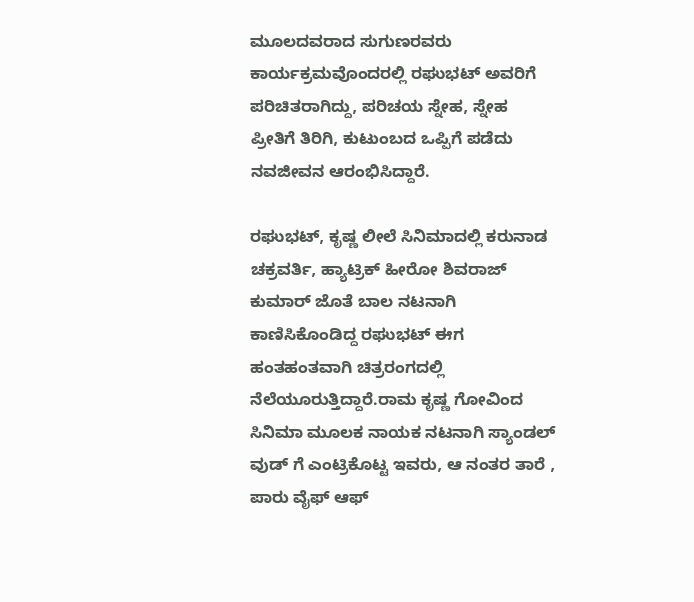ಮೂಲದವರಾದ ಸುಗುಣರವರು ಕಾರ್ಯಕ್ರಮವೊಂದರಲ್ಲಿ ರಘುಭಟ್ ಅವರಿಗೆ ಪರಿಚಿತರಾಗಿದ್ದು, ಪರಿಚಯ ಸ್ನೇಹ, ಸ್ನೇಹ ಪ್ರೀತಿಗೆ ತಿರಿಗಿ, ಕುಟುಂಬದ ಒಪ್ಪಿಗೆ ಪಡೆದು ನವಜೀವನ ಆರಂಭಿಸಿದ್ದಾರೆ.

ರಘುಭಟ್, ಕೃಷ್ಣ ಲೀಲೆ ಸಿನಿಮಾದಲ್ಲಿ ಕರುನಾಡ ಚಕ್ರವರ್ತಿ, ಹ್ಯಾಟ್ರಿಕ್ ಹೀರೋ ಶಿವರಾಜ್ ಕುಮಾರ್ ಜೊತೆ ಬಾಲ ನಟನಾಗಿ ಕಾಣಿಸಿಕೊಂಡಿದ್ದ ರಘುಭಟ್ ಈಗ ಹಂತಹಂತವಾಗಿ ಚಿತ್ರರಂಗದಲ್ಲಿ ನೆಲೆಯೂರುತ್ತಿದ್ದಾರೆ.ರಾಮ ಕೃಷ್ಣ ಗೋವಿಂದ ಸಿನಿಮಾ ಮೂಲಕ ನಾಯಕ ನಟನಾಗಿ ಸ್ಯಾಂಡಲ್ ವುಡ್ ಗೆ ಎಂಟ್ರಿಕೊಟ್ಟ ಇವರು, ಆ ನಂತರ ತಾರೆ , ಪಾರು ವೈಫ್ ಆಫ್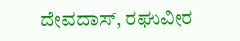ದೇವದಾಸ್, ರಘುವೀರ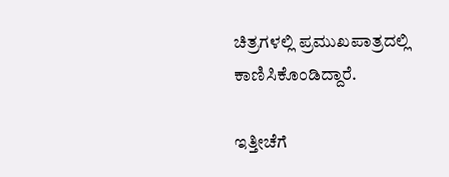ಚಿತ್ರಗಳಲ್ಲಿ ಪ್ರಮುಖಪಾತ್ರದಲ್ಲಿ ಕಾಣಿಸಿಕೊಂಡಿದ್ದಾರೆ.

ಇತ್ತೀಚೆಗೆ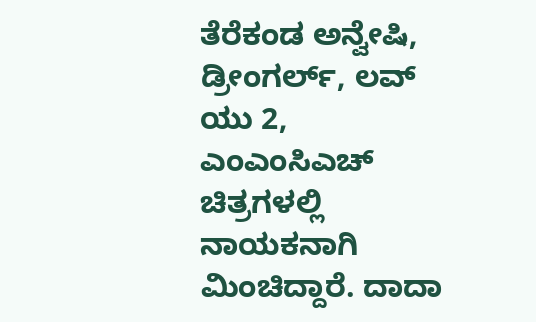ತೆರೆಕಂಡ ಅನ್ವೇಷಿ, ಡ್ರೀಂಗರ್ಲ್, ಲವ್ ಯು 2, ಎಂಎಂಸಿಎಚ್ ಚಿತ್ರಗಳಲ್ಲಿ ನಾಯಕನಾಗಿ ಮಿಂಚಿದ್ದಾರೆ. ದಾದಾ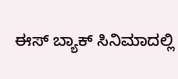ಈಸ್ ಬ್ಯಾಕ್ ಸಿನಿಮಾದಲ್ಲಿ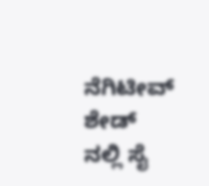ನೆಗಿಟೀವ್ ಶೇಡ್ ನಲ್ಲಿ ಸೈ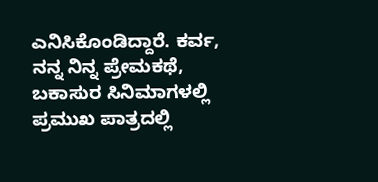ಎನಿಸಿಕೊಂಡಿದ್ದಾರೆ. ಕರ್ವ, ನನ್ನ ನಿನ್ನ ಪ್ರೇಮಕಥೆ, ಬಕಾಸುರ ಸಿನಿಮಾಗಳಲ್ಲಿ ಪ್ರಮುಖ ಪಾತ್ರದಲ್ಲಿ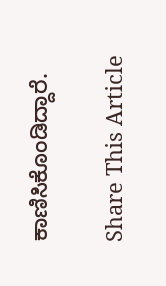ಕಾಣಿಸಿಕೊಂಡಿದ್ದಾರೆ.

Share This Article